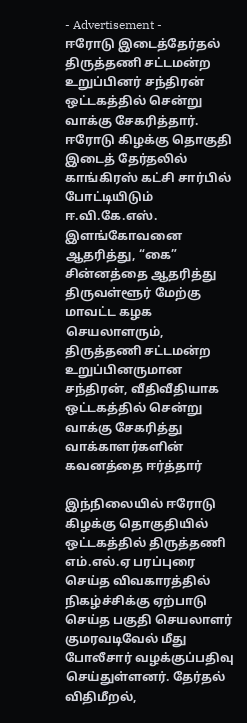- Advertisement -
ஈரோடு இடைத்தேர்தல் திருத்தணி சட்டமன்ற உறுப்பினர் சந்திரன் ஒட்டகத்தில் சென்று வாக்கு சேகரித்தார்.
ஈரோடு கிழக்கு தொகுதி இடைத் தேர்தலில் காங்கிரஸ் கட்சி சார்பில் போட்டியிடும் ஈ.வி.கே.எஸ். இளங்கோவனை ஆதரித்து, “கை” சின்னத்தை ஆதரித்து திருவள்ளூர் மேற்கு மாவட்ட கழக செயலாளரும், திருத்தணி சட்டமன்ற உறுப்பினருமான சந்திரன், வீதிவீதியாக ஒட்டகத்தில் சென்று வாக்கு சேகரித்து வாக்காளர்களின் கவனத்தை ஈர்த்தார்

இந்நிலையில் ஈரோடு கிழக்கு தொகுதியில் ஒட்டகத்தில் திருத்தணி எம்.எல்.ஏ பரப்புரை செய்த விவகாரத்தில் நிகழ்ச்சிக்கு ஏற்பாடு செய்த பகுதி செயலாளர் குமரவடிவேல் மீது போலீசார் வழக்குப்பதிவு செய்துள்ளனர். தேர்தல் விதிமீறல்,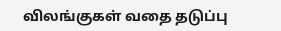விலங்குகள் வதை தடுப்பு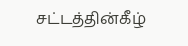சட்டத்தின்கீழ்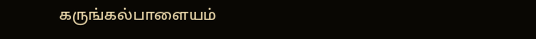கருங்கல்பாளையம்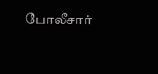போலீசார்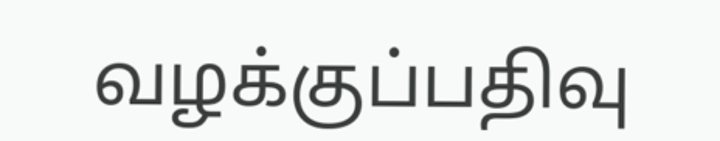வழக்குப்பதிவு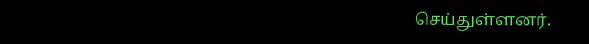செய்துள்ளனர்.